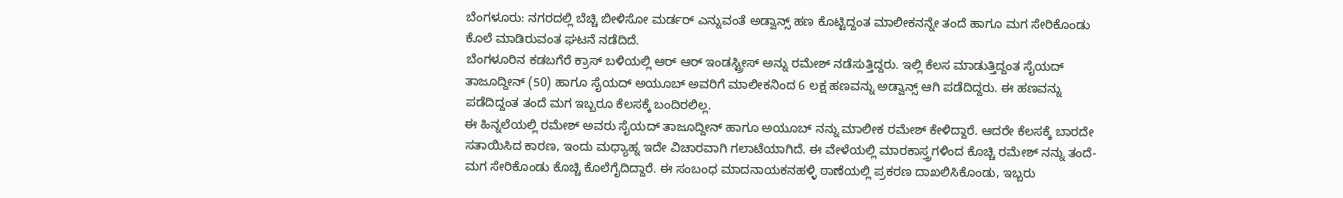ಬೆಂಗಳೂರು: ನಗರದಲ್ಲಿ ಬೆಚ್ಚಿ ಬೀಳಿಸೋ ಮರ್ಡರ್ ಎನ್ನುವಂತೆ ಅಡ್ವಾನ್ಸ್ ಹಣ ಕೊಟ್ಟಿದ್ದಂತ ಮಾಲೀಕನನ್ನೇ ತಂದೆ ಹಾಗೂ ಮಗ ಸೇರಿಕೊಂಡು ಕೊಲೆ ಮಾಡಿರುವಂತ ಘಟನೆ ನಡೆದಿದೆ.
ಬೆಂಗಳೂರಿನ ಕಡಬಗೆರೆ ಕ್ರಾಸ್ ಬಳಿಯಲ್ಲಿ ಆರ್ ಆರ್ ಇಂಡಸ್ಟ್ರೀಸ್ ಅನ್ನು ರಮೇಶ್ ನಡೆಸುತ್ತಿದ್ದರು. ಇಲ್ಲಿ ಕೆಲಸ ಮಾಡುತ್ತಿದ್ದಂತ ಸೈಯದ್ ತಾಜೂದ್ದೀನ್ (50) ಹಾಗೂ ಸೈಯದ್ ಅಯೂಬ್ ಅವರಿಗೆ ಮಾಲೀಕನಿಂದ 6 ಲಕ್ಷ ಹಣವನ್ನು ಅಡ್ವಾನ್ಸ್ ಆಗಿ ಪಡೆದಿದ್ದರು. ಈ ಹಣವನ್ನು ಪಡೆದಿದ್ದಂತ ತಂದೆ ಮಗ ಇಬ್ಬರೂ ಕೆಲಸಕ್ಕೆ ಬಂದಿರಲಿಲ್ಲ.
ಈ ಹಿನ್ನಲೆಯಲ್ಲಿ ರಮೇಶ್ ಅವರು ಸೈಯದ್ ತಾಜೂದ್ದೀನ್ ಹಾಗೂ ಅಯೂಬ್ ನನ್ನು ಮಾಲೀಕ ರಮೇಶ್ ಕೇಳಿದ್ದಾರೆ. ಆದರೇ ಕೆಲಸಕ್ಕೆ ಬಾರದೇ ಸತಾಯಿಸಿದ ಕಾರಣ, ಇಂದು ಮಧ್ಯಾಹ್ನ ಇದೇ ವಿಚಾರವಾಗಿ ಗಲಾಟೆಯಾಗಿದೆ. ಈ ವೇಳೆಯಲ್ಲಿ ಮಾರಕಾಸ್ತ್ರಗಳಿಂದ ಕೊಚ್ಚಿ ರಮೇಶ್ ನನ್ನು ತಂದೆ-ಮಗ ಸೇರಿಕೊಂಡು ಕೊಚ್ಚಿ ಕೊಲೆಗೈದಿದ್ದಾರೆ. ಈ ಸಂಬಂಧ ಮಾದನಾಯಕನಹಳ್ಳಿ ಠಾಣೆಯಲ್ಲಿ ಪ್ರಕರಣ ದಾಖಲಿಸಿಕೊಂಡು, ಇಬ್ಬರು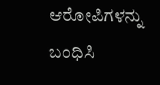ಆರೋಪಿಗಳನ್ನು ಬಂಧಿಸಿ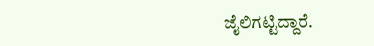ಜೈಲಿಗಟ್ಟಿದ್ದಾರೆ.